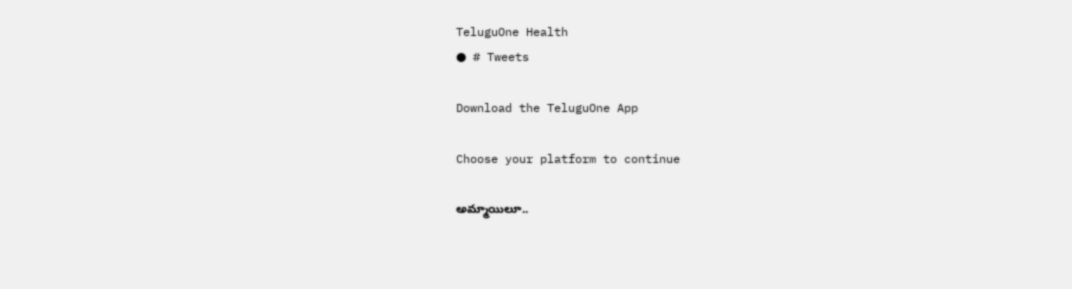TeluguOne Health
● # Tweets

Download the TeluguOne App

Choose your platform to continue

అమ్మాయిలూ..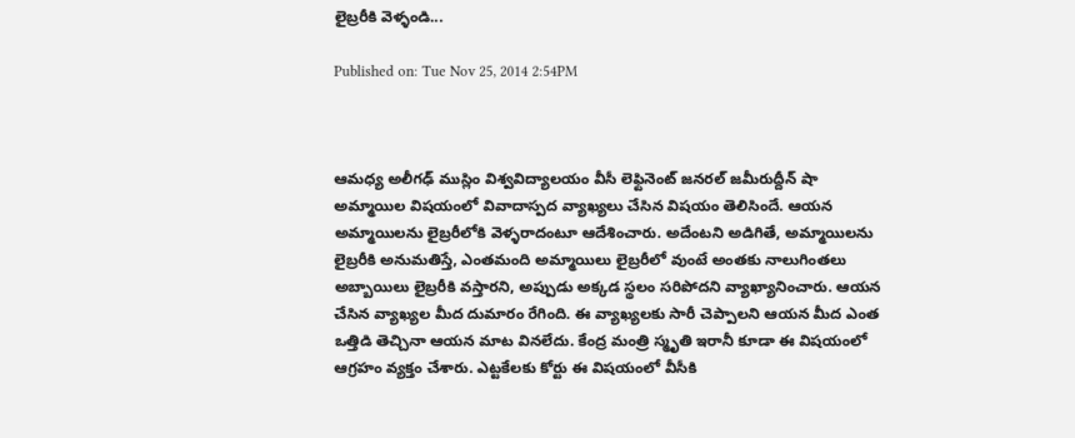లైబ్రరీకి వెళ్ళండి...

Published on: Tue Nov 25, 2014 2:54PM



ఆమధ్య అలీగఢ్ ముస్లిం విశ్వవిద్యాలయం వీసీ లెఫ్టినెంట్ జనరల్ జమీరుద్దీన్ షా అమ్మాయిల విషయంలో వివాదాస్పద వ్యాఖ్యలు చేసిన విషయం తెలిసిందే. ఆయన అమ్మాయిలను లైబ్రరీలోకి వెళ్ళరాదంటూ ఆదేశించారు. అదేంటని అడిగితే, అమ్మాయిలను లైబ్రరీకి అనుమతిస్తే, ఎంతమంది అమ్మాయిలు లైబ్రరీలో వుంటే అంతకు నాలుగింతలు అబ్బాయిలు లైబ్రరీకి వస్తారని, అప్పుడు అక్కడ స్థలం సరిపోదని వ్యాఖ్యానించారు. ఆయన చేసిన వ్యాఖ్యల మీద దుమారం రేగింది. ఈ వ్యాఖ్యలకు సారీ చెప్పాలని ఆయన మీద ఎంత ఒత్తిడి తెచ్చినా ఆయన మాట వినలేదు. కేంద్ర మంత్రి స్మృతి ఇరానీ కూడా ఈ విషయంలో ఆగ్రహం వ్యక్తం చేశారు. ఎట్టకేలకు కోర్టు ఈ విషయంలో వీసీకి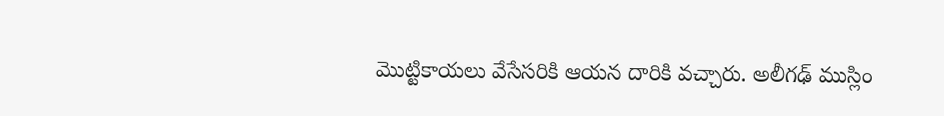మొట్టికాయలు వేసేసరికి ఆయన దారికి వచ్చారు. అలీగఢ్ ముస్లిం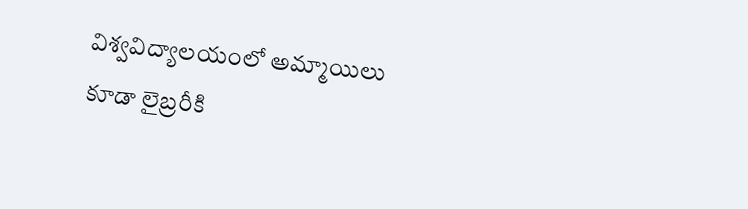విశ్వవిద్యాలయంలో అమ్మాయిలు కూడా లైబ్రరీకి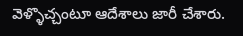వెళ్ళొచ్చంటూ ఆదేశాలు జారీ చేశారు.